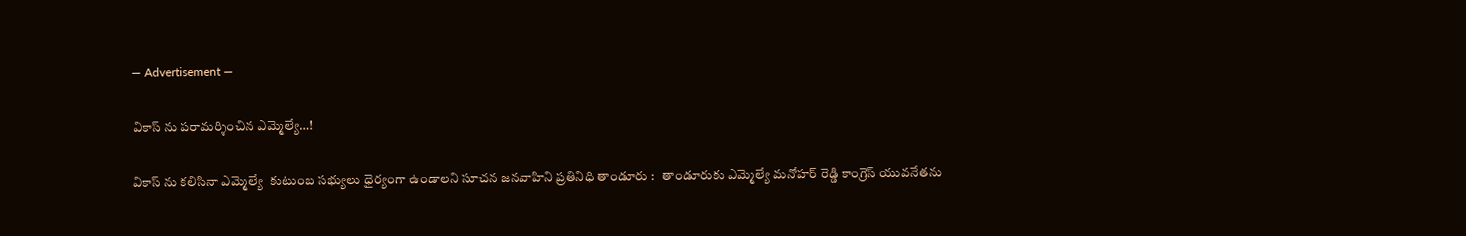― Advertisement ―

వికాస్ ను పరామర్శించిన ఎమ్మెల్యే…!

వికాస్ ను కలిసినా ఎమ్మెల్యే  కుటుంబ సభ్యులు ధైర్యంగా ఉండాలని సూచన జనవాహిని ప్రతినిధి తాండూరు :   తాండూరుకు ఎమ్మెల్యే మనోహర్ రెడ్డి కాంగ్రెస్ యువనేతను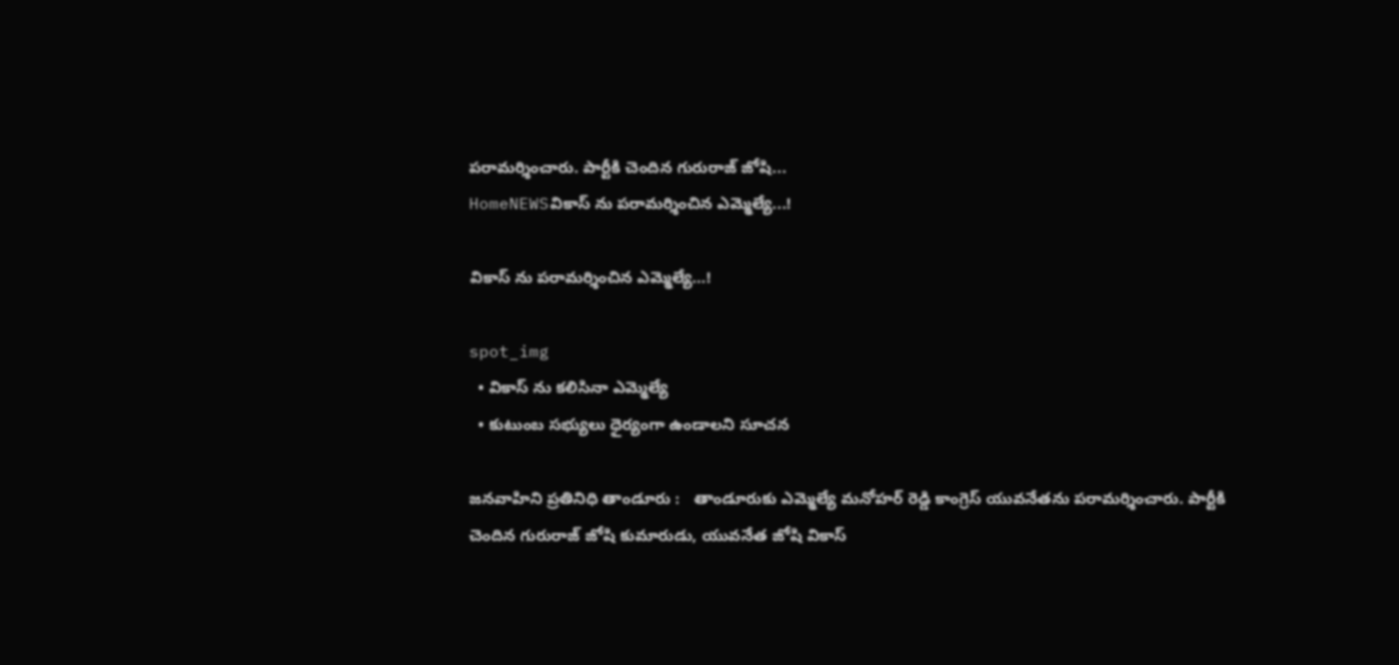పరామర్శించారు. పార్టీకి చెందిన గురురాజ్ జోషి...
HomeNEWSవికాస్ ను పరామర్శించిన ఎమ్మెల్యే...!

వికాస్ ను పరామర్శించిన ఎమ్మెల్యే…!

spot_img
  • వికాస్ ను కలిసినా ఎమ్మెల్యే
  • కుటుంబ సభ్యులు ధైర్యంగా ఉండాలని సూచన

జనవాహిని ప్రతినిధి తాండూరు :   తాండూరుకు ఎమ్మెల్యే మనోహర్ రెడ్డి కాంగ్రెస్ యువనేతను పరామర్శించారు. పార్టీకి చెందిన గురురాజ్ జోషి కుమారుడు, యువనేత జోషి వికాస్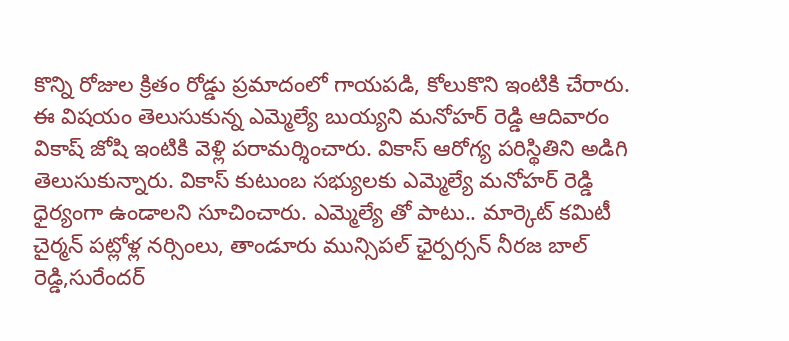కొన్ని రోజుల క్రితం రోడ్డు ప్రమాదంలో గాయపడి, కోలుకొని ఇంటికి చేరారు. ఈ విషయం తెలుసుకున్న ఎమ్మెల్యే బుయ్యని మనోహర్ రెడ్డి ఆదివారం వికాష్‌ జోషి ఇంటికి వెళ్లి పరామర్శించారు. వికాస్ ఆరోగ్య పరిస్థితిని అడిగి తెలుసుకున్నారు. వికాస్ కుటుంబ సభ్యులకు ఎమ్మెల్యే మనోహర్ రెడ్డి ధైర్యంగా ఉండాలని సూచించారు. ఎమ్మెల్యే తో పాటు.. మార్కెట్ కమిటీ చైర్మన్ పట్లోళ్ల నర్సింలు, తాండూరు మున్సిపల్ ఛైర్పర్సన్ నీరజ బాల్ రెడ్డి,సురేందర్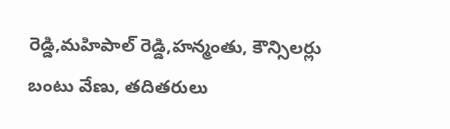రెడ్డి,మహిపాల్ రెడ్డి,హన్మంతు, కౌన్సిలర్లు  బంటు వేణు, తదితరులు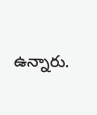ఉన్నారు.